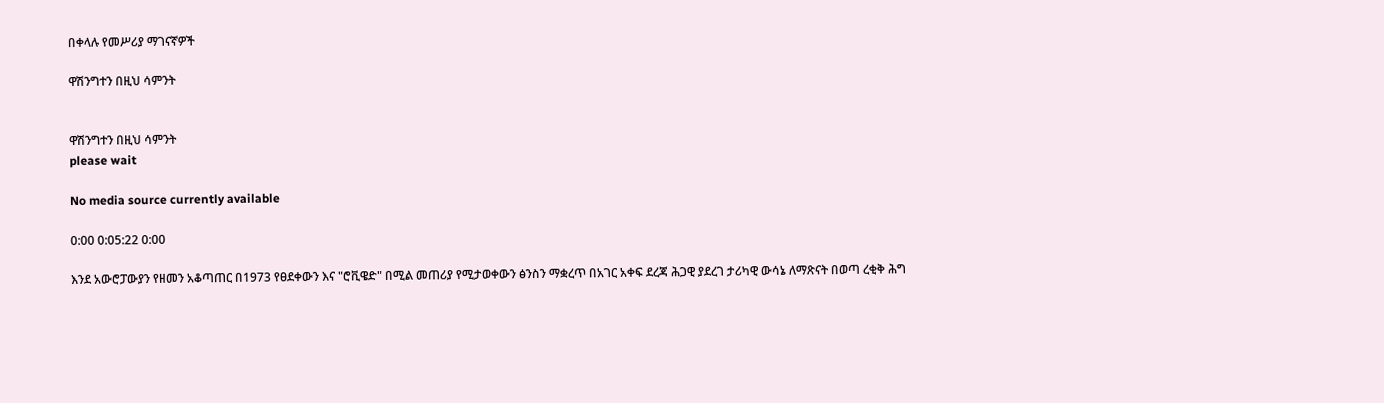በቀላሉ የመሥሪያ ማገናኛዎች

ዋሽንግተን በዚህ ሳምንት


ዋሽንግተን በዚህ ሳምንት
please wait

No media source currently available

0:00 0:05:22 0:00

እንደ አውሮፓውያን የዘመን አቆጣጠር በ1973 የፀደቀውን እና "ሮቪዌድ" በሚል መጠሪያ የሚታወቀውን ፅንስን ማቋረጥ በአገር አቀፍ ደረጃ ሕጋዊ ያደረገ ታሪካዊ ውሳኔ ለማጽናት በወጣ ረቂቅ ሕግ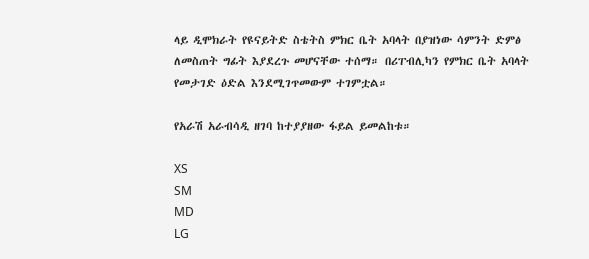ላይ ዲሞክራት የዩናይትድ ስቴትስ ምክር ቤት አባላት በያዝነው ሳምንት ድምፅ ለመስጠት ግፊት እያደረጉ መሆናቸው ተሰማ። በሪፐብሊካን የምክር ቤት አባላት የመታገድ ዕድል እንደሚገጥመውም ተገምቷል።

የአራሽ አራብሳዲ ዘገባ ከተያያዘው ፋይል ይመልከቱ።

XS
SM
MD
LG